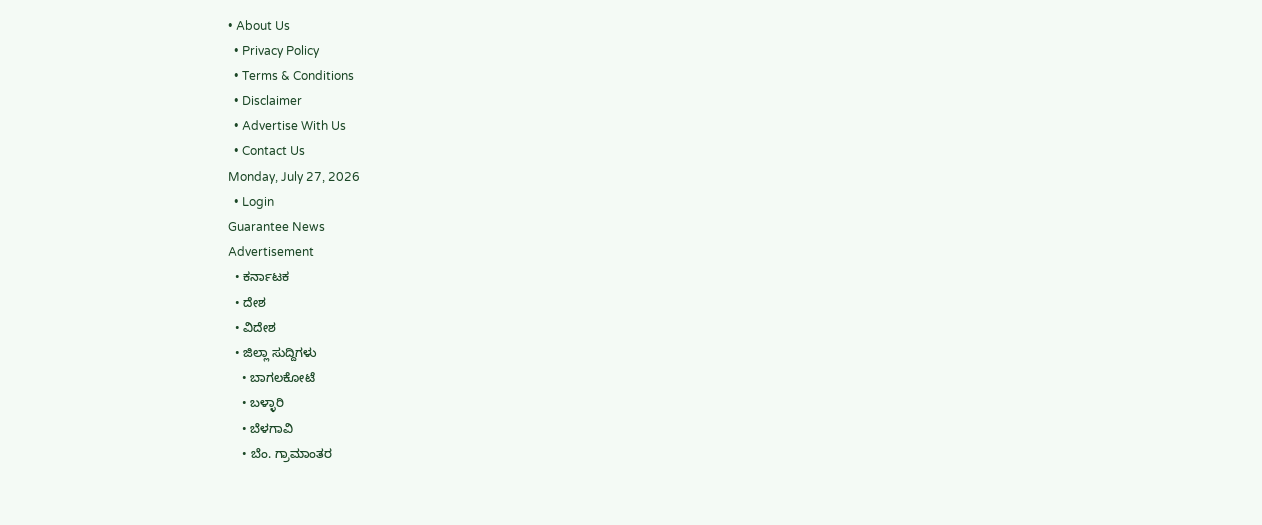• About Us
  • Privacy Policy
  • Terms & Conditions
  • Disclaimer
  • Advertise With Us
  • Contact Us
Monday, July 27, 2026
  • Login
Guarantee News
Advertisement
  • ಕರ್ನಾಟಕ
  • ದೇಶ
  • ವಿದೇಶ
  • ಜಿಲ್ಲಾ ಸುದ್ದಿಗಳು
    • ಬಾಗಲಕೋಟೆ
    • ಬಳ್ಳಾರಿ
    • ಬೆಳಗಾವಿ
    • ಬೆಂ. ಗ್ರಾಮಾಂತರ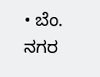• ಬೆಂ. ನಗರ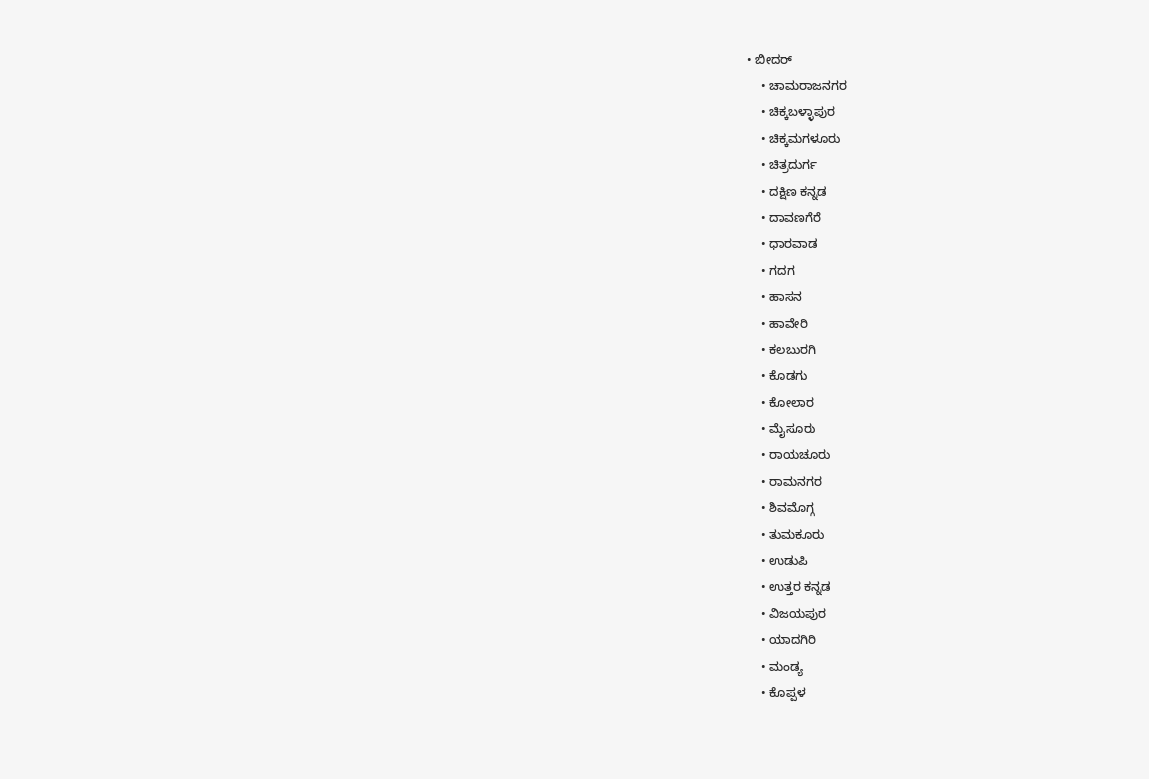• ಬೀದರ್
    • ಚಾಮರಾಜನಗರ
    • ಚಿಕ್ಕಬಳ್ಳಾಪುರ
    • ಚಿಕ್ಕಮಗಳೂರು
    • ಚಿತ್ರದುರ್ಗ
    • ದಕ್ಷಿಣ ಕನ್ನಡ
    • ದಾವಣಗೆರೆ
    • ಧಾರವಾಡ
    • ಗದಗ
    • ಹಾಸನ
    • ಹಾವೇರಿ
    • ಕಲಬುರಗಿ
    • ಕೊಡಗು
    • ಕೋಲಾರ
    • ಮೈಸೂರು
    • ರಾಯಚೂರು
    • ರಾಮನಗರ
    • ಶಿವಮೊಗ್ಗ
    • ತುಮಕೂರು
    • ಉಡುಪಿ
    • ಉತ್ತರ ಕನ್ನಡ
    • ವಿಜಯಪುರ
    • ಯಾದಗಿರಿ
    • ಮಂಡ್ಯ
    • ಕೊಪ್ಪಳ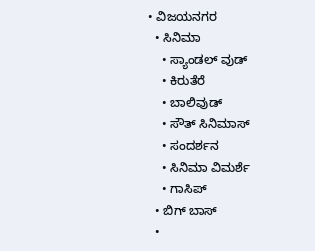• ವಿಜಯನಗರ
  • ಸಿನಿಮಾ
    • ಸ್ಯಾಂಡಲ್ ವುಡ್
    • ಕಿರುತೆರೆ
    • ಬಾಲಿವುಡ್
    • ಸೌತ್ ಸಿನಿಮಾಸ್
    • ಸಂದರ್ಶನ
    • ಸಿನಿಮಾ ವಿಮರ್ಶೆ
    • ಗಾಸಿಪ್
  • ಬಿಗ್ ಬಾಸ್
  •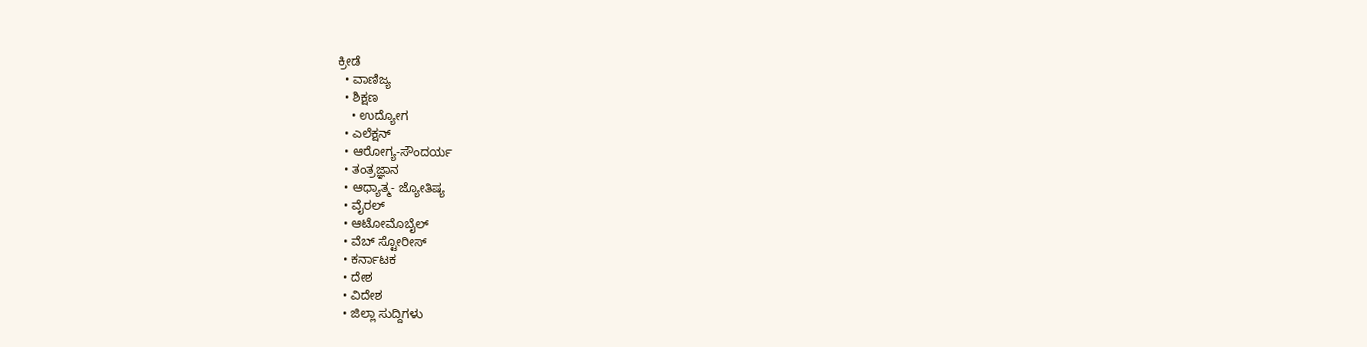ಕ್ರೀಡೆ
  • ವಾಣಿಜ್ಯ
  • ಶಿಕ್ಷಣ
    • ಉದ್ಯೋಗ
  • ಎಲೆಕ್ಷನ್
  • ಆರೋಗ್ಯ-ಸೌಂದರ್ಯ
  • ತಂತ್ರಜ್ಞಾನ
  • ಆಧ್ಯಾತ್ಮ- ಜ್ಯೋತಿಷ್ಯ
  • ವೈರಲ್
  • ಆಟೋಮೊಬೈಲ್
  • ವೆಬ್ ಸ್ಟೋರೀಸ್
  • ಕರ್ನಾಟಕ
  • ದೇಶ
  • ವಿದೇಶ
  • ಜಿಲ್ಲಾ ಸುದ್ದಿಗಳು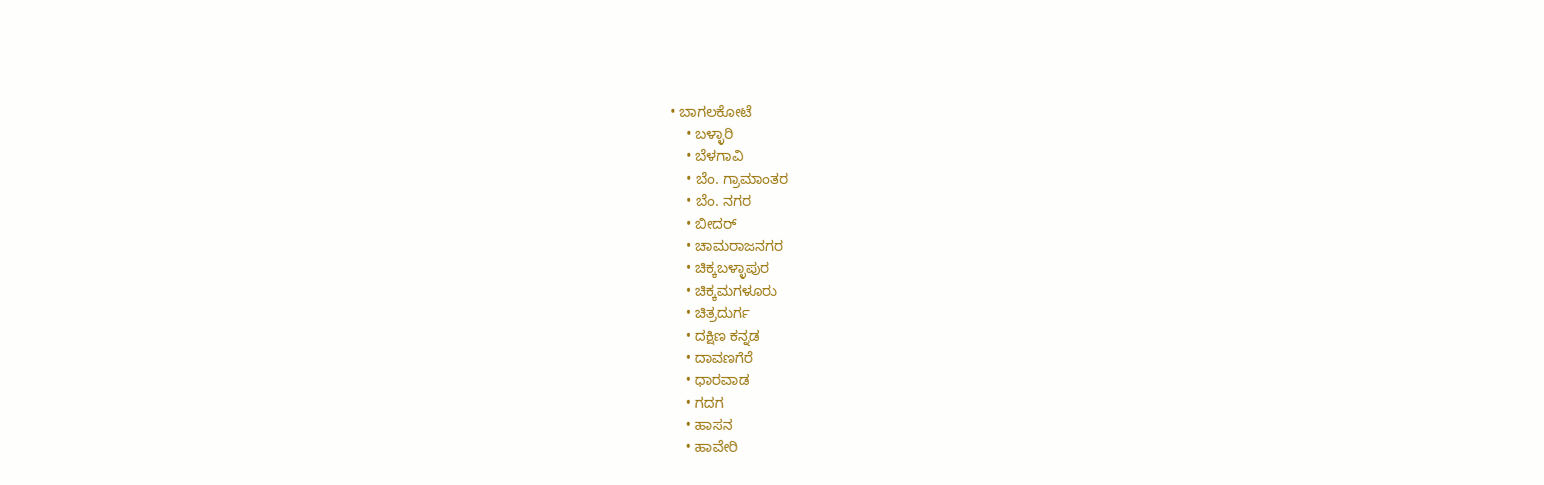• ಬಾಗಲಕೋಟೆ
    • ಬಳ್ಳಾರಿ
    • ಬೆಳಗಾವಿ
    • ಬೆಂ. ಗ್ರಾಮಾಂತರ
    • ಬೆಂ. ನಗರ
    • ಬೀದರ್
    • ಚಾಮರಾಜನಗರ
    • ಚಿಕ್ಕಬಳ್ಳಾಪುರ
    • ಚಿಕ್ಕಮಗಳೂರು
    • ಚಿತ್ರದುರ್ಗ
    • ದಕ್ಷಿಣ ಕನ್ನಡ
    • ದಾವಣಗೆರೆ
    • ಧಾರವಾಡ
    • ಗದಗ
    • ಹಾಸನ
    • ಹಾವೇರಿ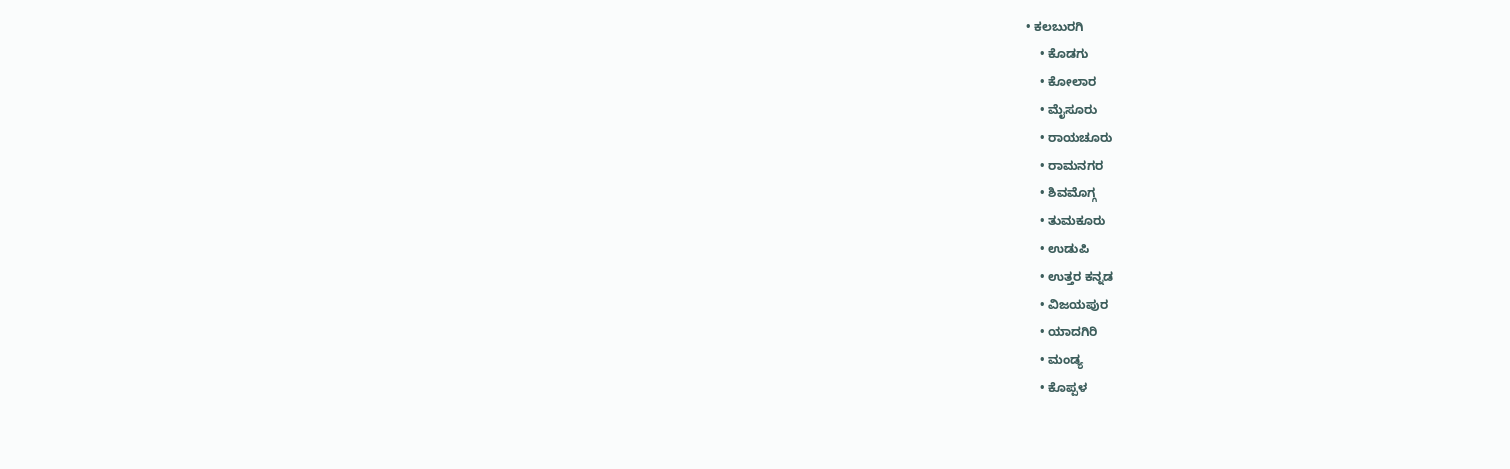• ಕಲಬುರಗಿ
    • ಕೊಡಗು
    • ಕೋಲಾರ
    • ಮೈಸೂರು
    • ರಾಯಚೂರು
    • ರಾಮನಗರ
    • ಶಿವಮೊಗ್ಗ
    • ತುಮಕೂರು
    • ಉಡುಪಿ
    • ಉತ್ತರ ಕನ್ನಡ
    • ವಿಜಯಪುರ
    • ಯಾದಗಿರಿ
    • ಮಂಡ್ಯ
    • ಕೊಪ್ಪಳ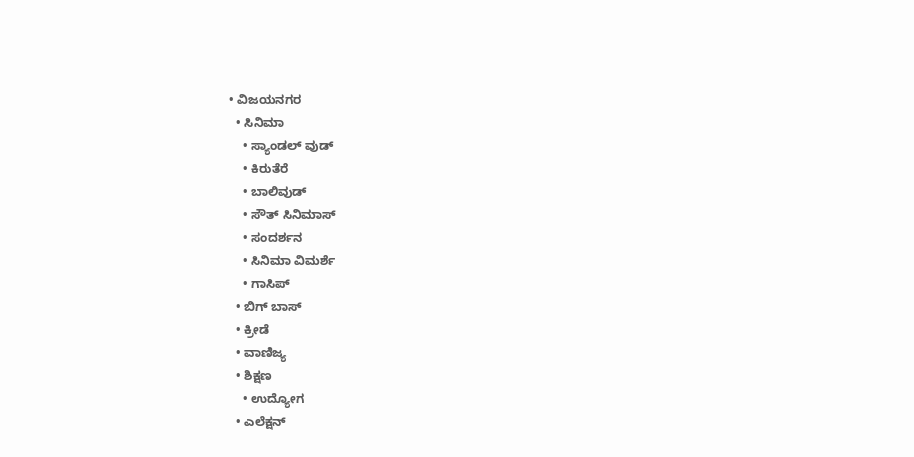• ವಿಜಯನಗರ
  • ಸಿನಿಮಾ
    • ಸ್ಯಾಂಡಲ್ ವುಡ್
    • ಕಿರುತೆರೆ
    • ಬಾಲಿವುಡ್
    • ಸೌತ್ ಸಿನಿಮಾಸ್
    • ಸಂದರ್ಶನ
    • ಸಿನಿಮಾ ವಿಮರ್ಶೆ
    • ಗಾಸಿಪ್
  • ಬಿಗ್ ಬಾಸ್
  • ಕ್ರೀಡೆ
  • ವಾಣಿಜ್ಯ
  • ಶಿಕ್ಷಣ
    • ಉದ್ಯೋಗ
  • ಎಲೆಕ್ಷನ್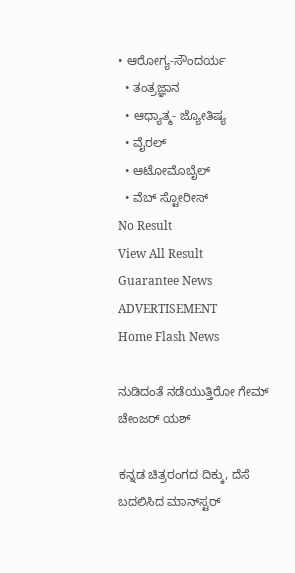• ಆರೋಗ್ಯ-ಸೌಂದರ್ಯ
  • ತಂತ್ರಜ್ಞಾನ
  • ಆಧ್ಯಾತ್ಮ- ಜ್ಯೋತಿಷ್ಯ
  • ವೈರಲ್
  • ಆಟೋಮೊಬೈಲ್
  • ವೆಬ್ ಸ್ಟೋರೀಸ್
No Result
View All Result
Guarantee News
ADVERTISEMENT
Home Flash News

ನುಡಿದಂತೆ ನಡೆಯುತ್ತಿರೋ ಗೇಮ್ ಚೇಂಜರ್ ಯಶ್

ಕನ್ನಡ ಚಿತ್ರರಂಗದ ದಿಕ್ಕು, ದೆಸೆ ಬದಲಿಸಿದ ಮಾನ್‌ಸ್ಟರ್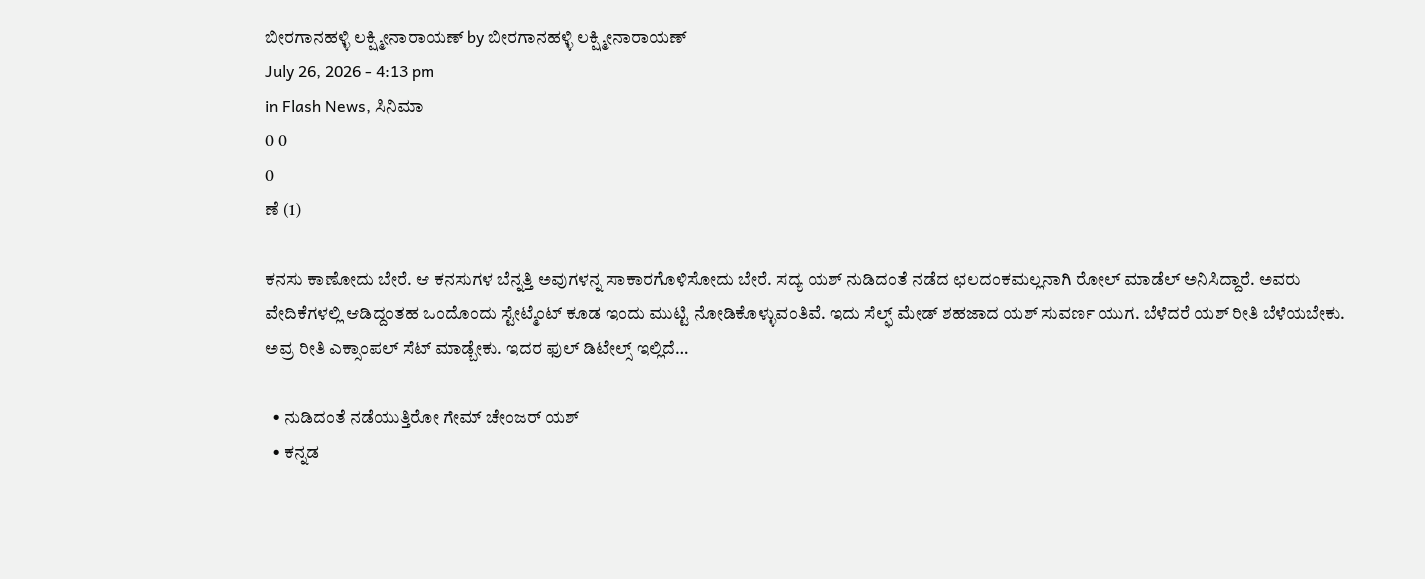ಬೀರಗಾನಹಳ್ಳಿ ಲಕ್ಷ್ಮೀನಾರಾಯಣ್ by ಬೀರಗಾನಹಳ್ಳಿ ಲಕ್ಷ್ಮೀನಾರಾಯಣ್
July 26, 2026 - 4:13 pm
in Flash News, ಸಿನಿಮಾ
0 0
0
ಣೆ (1)

ಕನಸು ಕಾಣೋದು ಬೇರೆ. ಆ ಕನಸುಗಳ ಬೆನ್ನತ್ತಿ ಅವುಗಳನ್ನ ಸಾಕಾರಗೊಳಿಸೋದು ಬೇರೆ. ಸದ್ಯ ಯಶ್ ನುಡಿದಂತೆ ನಡೆದ ಛಲದಂಕಮಲ್ಲನಾಗಿ ರೋಲ್ ಮಾಡೆಲ್ ಅನಿಸಿದ್ದಾರೆ. ಅವರು ವೇದಿಕೆಗಳಲ್ಲಿ ಆಡಿದ್ದಂತಹ ಒಂದೊಂದು ಸ್ಟೇಟ್ಮೆಂಟ್ ಕೂಡ ಇಂದು ಮುಟ್ಟಿ ನೋಡಿಕೊಳ್ಳುವಂತಿವೆ. ಇದು ಸೆಲ್ಫ್ ಮೇಡ್ ಶಹಜಾದ ಯಶ್‌ ಸುವರ್ಣ ಯುಗ. ಬೆಳೆದರೆ ಯಶ್ ರೀತಿ ಬೆಳೆಯಬೇಕು. ಅವ್ರ ರೀತಿ ಎಕ್ಸಾಂಪಲ್ ಸೆಟ್ ಮಾಡ್ಬೇಕು. ಇದರ ಫುಲ್‌ ಡಿಟೇಲ್ಸ್‌ ಇಲ್ಲಿದೆ…

  • ನುಡಿದಂತೆ ನಡೆಯುತ್ತಿರೋ ಗೇಮ್ ಚೇಂಜರ್ ಯಶ್
  • ಕನ್ನಡ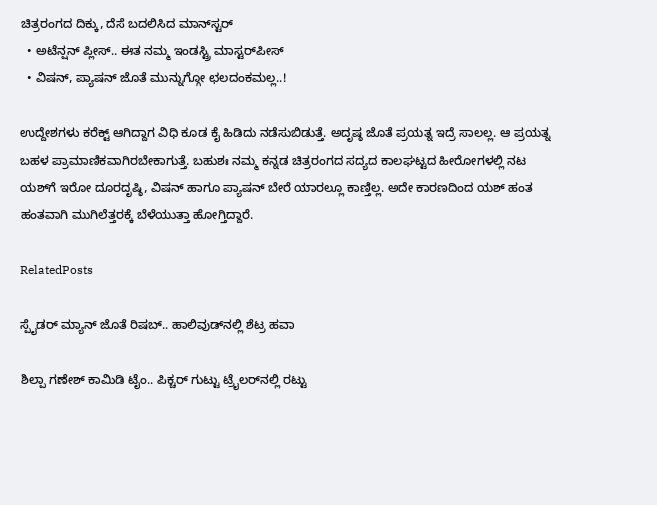ಚಿತ್ರರಂಗದ ದಿಕ್ಕು, ದೆಸೆ ಬದಲಿಸಿದ ಮಾನ್‌ಸ್ಟರ್
  • ಅಟೆನ್ಷನ್ ಪ್ಲೀಸ್.. ಈತ ನಮ್ಮ ಇಂಡಸ್ಟ್ರಿ ಮಾಸ್ಟರ್‌ಪೀಸ್
  • ವಿಷನ್, ಪ್ಯಾಷನ್ ಜೊತೆ ಮುನ್ನುಗ್ಗೋ ಛಲದಂಕಮಲ್ಲ..!

ಉದ್ದೇಶಗಳು ಕರೆಕ್ಟ್ ಆಗಿದ್ದಾಗ ವಿಧಿ ಕೂಡ ಕೈ ಹಿಡಿದು ನಡೆಸುಬಿಡುತ್ತೆ. ಅದೃಷ್ಠ ಜೊತೆ ಪ್ರಯತ್ನ ಇದ್ರೆ ಸಾಲಲ್ಲ. ಆ ಪ್ರಯತ್ನ ಬಹಳ ಪ್ರಾಮಾಣಿಕವಾಗಿರಬೇಕಾಗುತ್ತೆ. ಬಹುಶಃ ನಮ್ಮ ಕನ್ನಡ ಚಿತ್ರರಂಗದ ಸದ್ಯದ ಕಾಲಘಟ್ಟದ ಹೀರೋಗಳಲ್ಲಿ ನಟ ಯಶ್‌ಗೆ ಇರೋ ದೂರದೃಷ್ಠಿ, ವಿಷನ್ ಹಾಗೂ ಪ್ಯಾಷನ್ ಬೇರೆ ಯಾರಲ್ಲೂ ಕಾಣ್ತಿಲ್ಲ. ಅದೇ ಕಾರಣದಿಂದ ಯಶ್ ಹಂತ ಹಂತವಾಗಿ ಮುಗಿಲೆತ್ತರಕ್ಕೆ ಬೆಳೆಯುತ್ತಾ ಹೋಗ್ತಿದ್ದಾರೆ.

RelatedPosts

ಸ್ಪೈಡರ್ ಮ್ಯಾನ್ ಜೊತೆ ರಿಷಬ್.. ಹಾಲಿವುಡ್‌‌ನಲ್ಲಿ ಶೆಟ್ರ ಹವಾ

ಶಿಲ್ಪಾ ಗಣೇಶ್ ಕಾಮಿಡಿ ಟೈಂ.. ಪಿಕ್ಚರ್ ಗುಟ್ಟು ಟ್ರೈಲರ್‌‌ನಲ್ಲಿ ರಟ್ಟು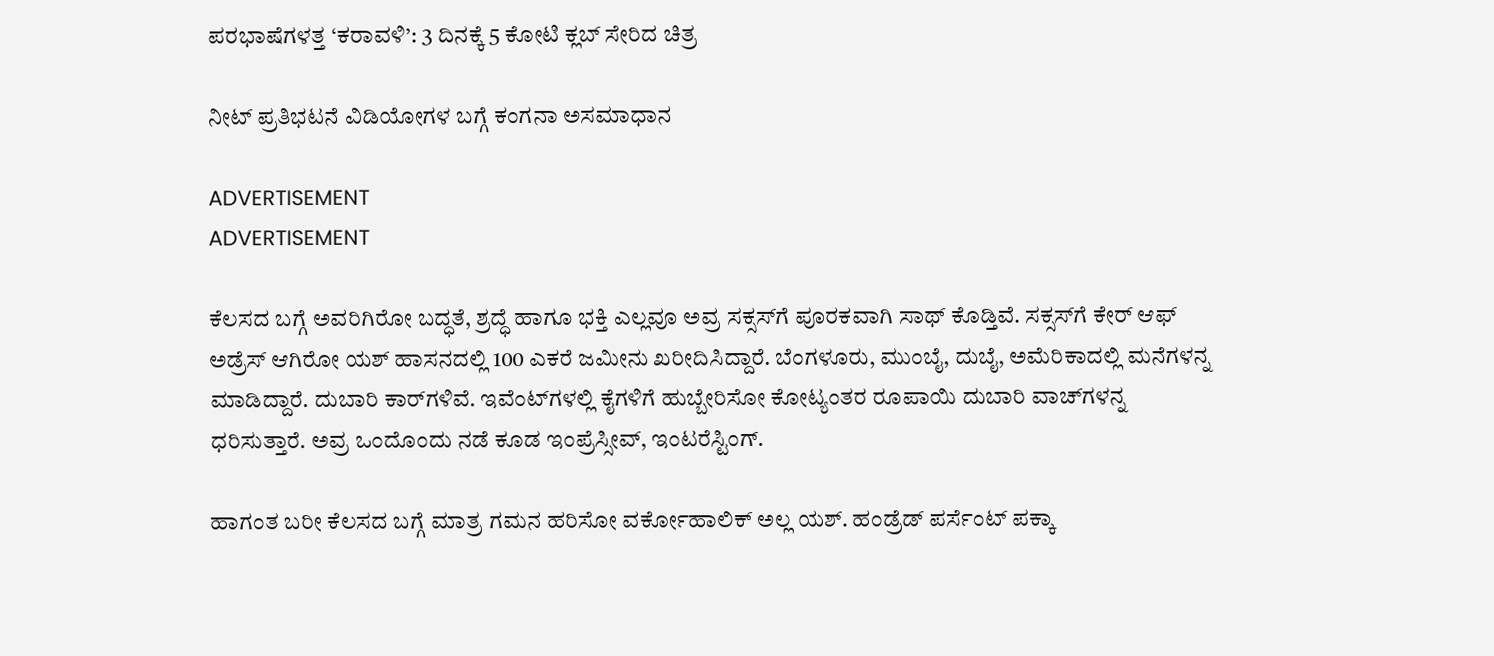ಪರಭಾಷೆಗಳತ್ತ ‘ಕರಾವಳಿ’: 3 ದಿನಕ್ಕೆ 5 ಕೋಟಿ ಕ್ಲಬ್ ಸೇರಿದ ಚಿತ್ರ

ನೀಟ್ ಪ್ರತಿಭಟನೆ ವಿಡಿಯೋಗಳ ಬಗ್ಗೆ ಕಂಗನಾ ಅಸಮಾಧಾನ

ADVERTISEMENT
ADVERTISEMENT

ಕೆಲಸದ ಬಗ್ಗೆ ಅವರಿಗಿರೋ ಬದ್ಧತೆ, ಶ್ರದ್ಧೆ ಹಾಗೂ ಭಕ್ತಿ ಎಲ್ಲವೂ ಅವ್ರ ಸಕ್ಸಸ್‌ಗೆ ಪೂರಕವಾಗಿ ಸಾಥ್ ಕೊಡ್ತಿವೆ. ಸಕ್ಸಸ್‌ಗೆ ಕೇರ್ ಆಫ್ ಅಡ್ರೆಸ್ ಆಗಿರೋ ಯಶ್ ಹಾಸನದಲ್ಲಿ 100 ಎಕರೆ ಜಮೀನು ಖರೀದಿಸಿದ್ದಾರೆ. ಬೆಂಗಳೂರು, ಮುಂಬೈ, ದುಬೈ, ಅಮೆರಿಕಾದಲ್ಲಿ ಮನೆಗಳನ್ನ ಮಾಡಿದ್ದಾರೆ. ದುಬಾರಿ ಕಾರ್‌‌ಗಳಿವೆ. ಇವೆಂಟ್‌‌ಗಳಲ್ಲಿ ಕೈಗಳಿಗೆ ಹುಬ್ಬೇರಿಸೋ ಕೋಟ್ಯಂತರ ರೂಪಾಯಿ ದುಬಾರಿ ವಾಚ್‌‌ಗಳನ್ನ ಧರಿಸುತ್ತಾರೆ. ಅವ್ರ ಒಂದೊಂದು ನಡೆ ಕೂಡ ಇಂಪ್ರೆಸ್ಸೀವ್, ಇಂಟರೆಸ್ಟಿಂಗ್.

ಹಾಗಂತ ಬರೀ ಕೆಲಸದ ಬಗ್ಗೆ ಮಾತ್ರ ಗಮನ ಹರಿಸೋ ವರ್ಕೋಹಾಲಿಕ್ ಅಲ್ಲ ಯಶ್. ಹಂಡ್ರೆಡ್ ಪರ್ಸೆಂಟ್ ಪಕ್ಕಾ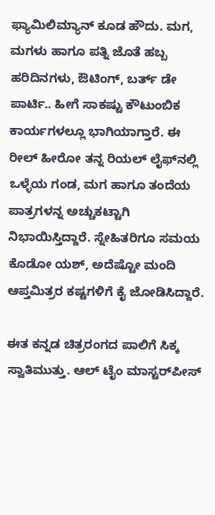ಫ್ಯಾಮಿಲಿಮ್ಯಾನ್ ಕೂಡ ಹೌದು. ಮಗ, ಮಗಳು ಹಾಗೂ ಪತ್ನಿ ಜೊತೆ ಹಬ್ಬ ಹರಿದಿನಗಳು, ಔಟಿಂಗ್, ಬರ್ತ್ ಡೇ ಪಾರ್ಟಿ.. ಹೀಗೆ ಸಾಕಷ್ಟು ಕೌಟುಂಬಿಕ ಕಾರ್ಯಗಳಲ್ಲೂ ಭಾಗಿಯಾಗ್ತಾರೆ. ಈ ರೀಲ್ ಹೀರೋ ತನ್ನ ರಿಯಲ್ ಲೈಫ್‌ನಲ್ಲಿ ಒಳ್ಳೆಯ ಗಂಡ, ಮಗ ಹಾಗೂ ತಂದೆಯ ಪಾತ್ರಗಳನ್ನ ಅಚ್ಚುಕಟ್ಟಾಗಿ ನಿಭಾಯಿಸ್ತಿದ್ದಾರೆ. ಸ್ನೇಹಿತರಿಗೂ ಸಮಯ ಕೊಡೋ ಯಶ್, ಅದೆಷ್ಟೋ ಮಂದಿ ಆಪ್ತಮಿತ್ರರ ಕಷ್ಟಗಳಿಗೆ ಕೈ ಜೋಡಿಸಿದ್ದಾರೆ.

ಈತ ಕನ್ನಡ ಚಿತ್ರರಂಗದ ಪಾಲಿಗೆ ಸಿಕ್ಕ ಸ್ವಾತಿಮುತ್ತು. ಆಲ್ ಟೈಂ ಮಾಸ್ಟರ್‌ಪೀಸ್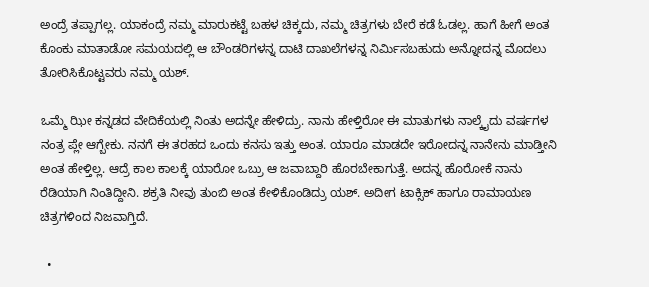ಅಂದ್ರೆ ತಪ್ಪಾಗಲ್ಲ. ಯಾಕಂದ್ರೆ ನಮ್ಮ ಮಾರುಕಟ್ಟೆ ಬಹಳ ಚಿಕ್ಕದು, ನಮ್ಮ ಚಿತ್ರಗಳು ಬೇರೆ ಕಡೆ ಓಡಲ್ಲ. ಹಾಗೆ ಹೀಗೆ ಅಂತ ಕೊಂಕು ಮಾತಾಡೋ ಸಮಯದಲ್ಲಿ ಆ ಬೌಂಡರಿಗಳನ್ನ ದಾಟಿ ದಾಖಲೆಗಳನ್ನ ನಿರ್ಮಿಸಬಹುದು ಅನ್ನೋದನ್ನ ಮೊದಲು ತೋರಿಸಿಕೊಟ್ಟವರು ನಮ್ಮ ಯಶ್.

ಒಮ್ಮೆ ಝೀ ಕನ್ನಡದ ವೇದಿಕೆಯಲ್ಲಿ ನಿಂತು ಅದನ್ನೇ ಹೇಳಿದ್ರು. ನಾನು ಹೇಳ್ತಿರೋ ಈ ಮಾತುಗಳು ನಾಲ್ಕೈದು ವರ್ಷಗಳ ನಂತ್ರ ಪ್ಲೇ ಆಗ್ಬೇಕು. ನನಗೆ ಈ ತರಹದ ಒಂದು ಕನಸು ಇತ್ತು ಅಂತ. ಯಾರೂ ಮಾಡದೇ ಇರೋದನ್ನ ನಾನೇನು ಮಾಡ್ತೀನಿ ಅಂತ ಹೇಳ್ತಿಲ್ಲ. ಆದ್ರೆ ಕಾಲ ಕಾಲಕ್ಕೆ ಯಾರೋ ಒಬ್ರು ಆ ಜವಾಬ್ದಾರಿ ಹೊರಬೇಕಾಗುತ್ತೆ. ಅದನ್ನ ಹೊರೋಕೆ ನಾನು ರೆಡಿಯಾಗಿ ನಿಂತಿದ್ದೀನಿ. ಶಕ್ರತಿ ನೀವು ತುಂಬಿ ಅಂತ ಕೇಳಿಕೊಂಡಿದ್ರು ಯಶ್. ಅದೀಗ ಟಾಕ್ಸಿಕ್ ಹಾಗೂ ರಾಮಾಯಣ ಚಿತ್ರಗಳಿಂದ ನಿಜವಾಗ್ತಿದೆ.

  •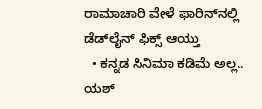ರಾಮಾಚಾರಿ ವೇಳೆ ಫಾರಿನ್‌‌ನಲ್ಲಿ ಡೆಡ್‌ಲೈನ್ ಫಿಕ್ಸ್ ಆಯ್ತು
  • ಕನ್ನಡ ಸಿನಿಮಾ ಕಡಿಮೆ ಅಲ್ಲ.. ಯಶ್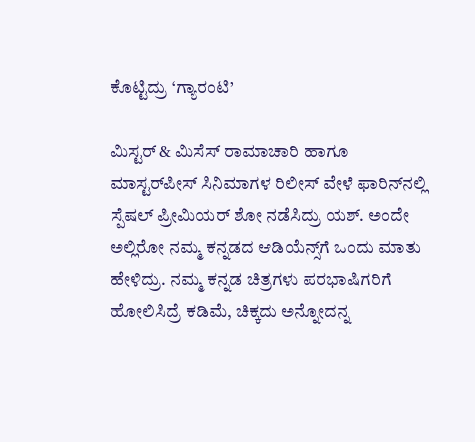ಕೊಟ್ಟಿದ್ರು ‘ಗ್ಯಾರಂಟಿ’

ಮಿಸ್ಟರ್ & ಮಿಸೆಸ್ ರಾಮಾಚಾರಿ ಹಾಗೂ ಮಾಸ್ಟರ್‌ಪೀಸ್ ಸಿನಿಮಾಗಳ ರಿಲೀಸ್ ವೇಳೆ ಫಾರಿನ್‌ನಲ್ಲಿ ಸ್ಪೆಷಲ್ ಪ್ರೀಮಿಯರ್ ಶೋ ನಡೆಸಿದ್ರು ಯಶ್. ಅಂದೇ ಅಲ್ಲಿರೋ ನಮ್ಮ ಕನ್ನಡದ ಆಡಿಯೆನ್ಸ್‌ಗೆ ಒಂದು ಮಾತು ಹೇಳಿದ್ರು. ನಮ್ಮ ಕನ್ನಡ ಚಿತ್ರಗಳು ಪರಭಾಷಿಗರಿಗೆ ಹೋಲಿಸಿದ್ರೆ ಕಡಿಮೆ, ಚಿಕ್ಕದು ಅನ್ನೋದನ್ನ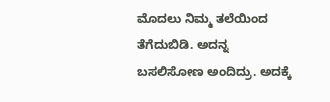ಮೊದಲು ನಿಮ್ಮ ತಲೆಯಿಂದ ತೆಗೆದುಬಿಡಿ. ಅದನ್ನ ಬಸಲಿಸೋಣ ಅಂದಿದ್ರು. ಅದಕ್ಕೆ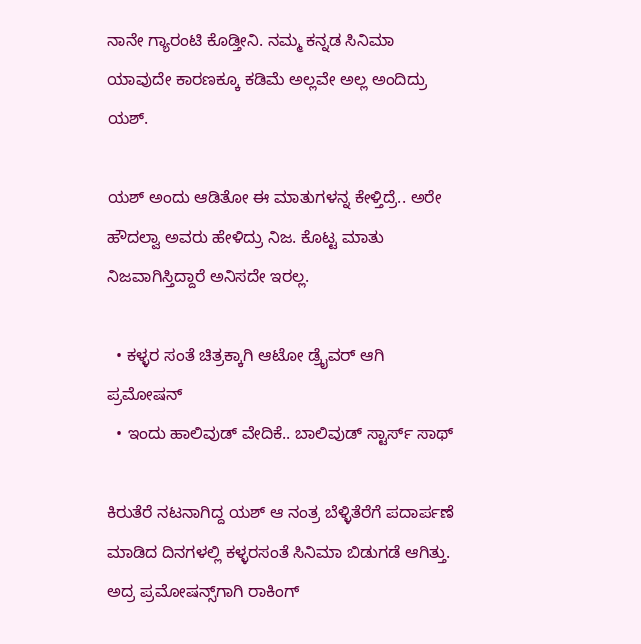ನಾನೇ ಗ್ಯಾರಂಟಿ ಕೊಡ್ತೀನಿ. ನಮ್ಮ ಕನ್ನಡ ಸಿನಿಮಾ ಯಾವುದೇ ಕಾರಣಕ್ಕೂ ಕಡಿಮೆ ಅಲ್ಲವೇ ಅಲ್ಲ ಅಂದಿದ್ರು ಯಶ್.

ಯಶ್ ಅಂದು ಆಡಿತೋ ಈ ಮಾತುಗಳನ್ನ ಕೇಳ್ತಿದ್ರೆ.. ಅರೇ ಹೌದಲ್ವಾ ಅವರು ಹೇಳಿದ್ರು ನಿಜ. ಕೊಟ್ಟ ಮಾತು ನಿಜವಾಗಿಸ್ತಿದ್ದಾರೆ ಅನಿಸದೇ ಇರಲ್ಲ.

  • ಕಳ್ಳರ ಸಂತೆ ಚಿತ್ರಕ್ಕಾಗಿ ಆಟೋ ಡ್ರೈವರ್ ಆಗಿ ಪ್ರಮೋಷನ್
  • ಇಂದು ಹಾಲಿವುಡ್ ವೇದಿಕೆ.. ಬಾಲಿವುಡ್ ಸ್ಟಾರ್ಸ್ ಸಾಥ್

ಕಿರುತೆರೆ ನಟನಾಗಿದ್ದ ಯಶ್ ಆ ನಂತ್ರ ಬೆಳ್ಳಿತೆರೆಗೆ ಪದಾರ್ಪಣೆ ಮಾಡಿದ ದಿನಗಳಲ್ಲಿ ಕಳ್ಳರಸಂತೆ ಸಿನಿಮಾ ಬಿಡುಗಡೆ ಆಗಿತ್ತು. ಅದ್ರ ಪ್ರಮೋಷನ್ಸ್‌ಗಾಗಿ ರಾಕಿಂಗ್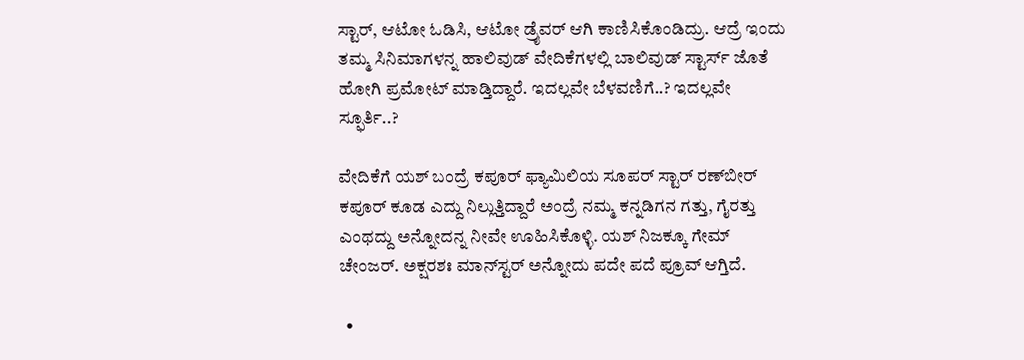ಸ್ಟಾರ್, ಆಟೋ ಓಡಿಸಿ, ಆಟೋ ಡ್ರೈವರ್‌ ಆಗಿ ಕಾಣಿಸಿಕೊಂಡಿದ್ರು. ಆದ್ರೆ ಇಂದು ತಮ್ಮ ಸಿನಿಮಾಗಳನ್ನ ಹಾಲಿವುಡ್ ವೇದಿಕೆಗಳಲ್ಲಿ ಬಾಲಿವುಡ್ ಸ್ಟಾರ್ಸ್ ಜೊತೆ ಹೋಗಿ ಪ್ರಮೋಟ್ ಮಾಡ್ತಿದ್ದಾರೆ. ಇದಲ್ಲವೇ ಬೆಳವಣಿಗೆ..? ಇದಲ್ಲವೇ ಸ್ಫೂರ್ತಿ..?

ವೇದಿಕೆಗೆ ಯಶ್ ಬಂದ್ರೆ ಕಪೂರ್ ಫ್ಯಾಮಿಲಿಯ ಸೂಪರ್ ಸ್ಟಾರ್ ರಣ್‌ಬೀರ್ ಕಪೂರ್ ಕೂಡ ಎದ್ದು ನಿಲ್ಲುತ್ತಿದ್ದಾರೆ ಅಂದ್ರೆ ನಮ್ಮ ಕನ್ನಡಿಗನ ಗತ್ತು, ಗೈರತ್ತು ಎಂಥದ್ದು ಅನ್ನೋದನ್ನ ನೀವೇ ಊಹಿಸಿಕೊಳ್ಳಿ. ಯಶ್ ನಿಜಕ್ಕೂ ಗೇಮ್ ಚೇಂಜರ್. ಅಕ್ಷರಶಃ ಮಾನ್‌ಸ್ಟರ್ ಅನ್ನೋದು ಪದೇ ಪದೆ ಪ್ರೂವ್ ಆಗ್ತಿದೆ.

  •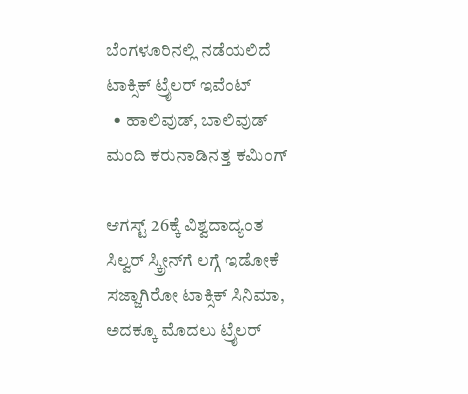ಬೆಂಗಳೂರಿನಲ್ಲಿ ನಡೆಯಲಿದೆ ಟಾಕ್ಸಿಕ್ ಟ್ರೈಲರ್ ಇವೆಂಟ್
  • ಹಾಲಿವುಡ್, ಬಾಲಿವುಡ್ ಮಂದಿ ಕರುನಾಡಿನತ್ತ ಕಮಿಂಗ್

ಆಗಸ್ಟ್ 26ಕ್ಕೆ ವಿಶ್ವದಾದ್ಯಂತ ಸಿಲ್ವರ್ ಸ್ಕ್ರೀನ್‌ಗೆ ಲಗ್ಗೆ ಇಡೋಕೆ ಸಜ್ಜಾಗಿರೋ ಟಾಕ್ಸಿಕ್ ಸಿನಿಮಾ, ಅದಕ್ಕೂ ಮೊದಲು ಟ್ರೈಲರ್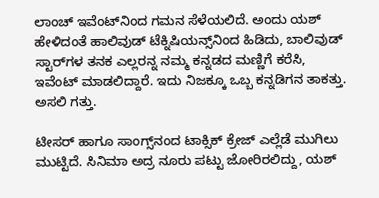ಲಾಂಚ್ ಇವೆಂಟ್‌ನಿಂದ ಗಮನ ಸೆಳೆಯಲಿದೆ. ಅಂದು ಯಶ್ ಹೇಳಿದಂತೆ ಹಾಲಿವುಡ್ ಟೆಕ್ನಿಷಿಯನ್ಸ್‌‌ನಿಂದ ಹಿಡಿದು, ಬಾಲಿವುಡ್ ಸ್ಟಾರ್‌‌ಗಳ ತನಕ ಎಲ್ಲರನ್ನ ನಮ್ಮ ಕನ್ನಡದ ಮಣ್ಣಿಗೆ ಕರೆಸಿ, ಇವೆಂಟ್ ಮಾಡಲಿದ್ದಾರೆ. ಇದು ನಿಜಕ್ಕೂ ಒಬ್ಬ ಕನ್ನಡಿಗನ ತಾಕತ್ತು. ಅಸಲಿ ಗತ್ತು.

ಟೀಸರ್ ಹಾಗೂ ಸಾಂಗ್ಸ್‌ನಂದ ಟಾಕ್ಸಿಕ್ ಕ್ರೇಜ್ ಎಲ್ಲೆಡೆ ಮುಗಿಲು ಮುಟ್ಟಿದೆ. ಸಿನಿಮಾ ಅದ್ರ ನೂರು ಪಟ್ಟು ಜೋರಿರಲಿದ್ದು, ಯಶ್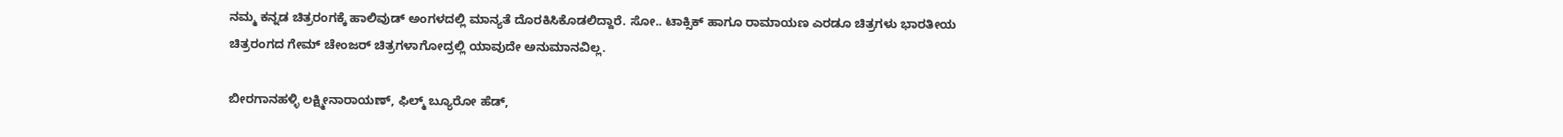ನಮ್ಮ ಕನ್ನಡ ಚಿತ್ರರಂಗಕ್ಕೆ ಹಾಲಿವುಡ್ ಅಂಗಳದಲ್ಲಿ ಮಾನ್ಯತೆ ದೊರಕಿಸಿಕೊಡಲಿದ್ದಾರೆ. ಸೋ.. ಟಾಕ್ಸಿಕ್ ಹಾಗೂ ರಾಮಾಯಣ ಎರಡೂ ಚಿತ್ರಗಳು ಭಾರತೀಯ ಚಿತ್ರರಂಗದ ಗೇಮ್ ಚೇಂಜರ್ ಚಿತ್ರಗಳಾಗೋದ್ರಲ್ಲಿ ಯಾವುದೇ ಅನುಮಾನವಿಲ್ಲ.

ಬೀರಗಾನಹಳ್ಳಿ ಲಕ್ಷ್ಮೀನಾರಾಯಣ್, ಫಿಲ್ಮ್ ಬ್ಯೂರೋ ಹೆಡ್,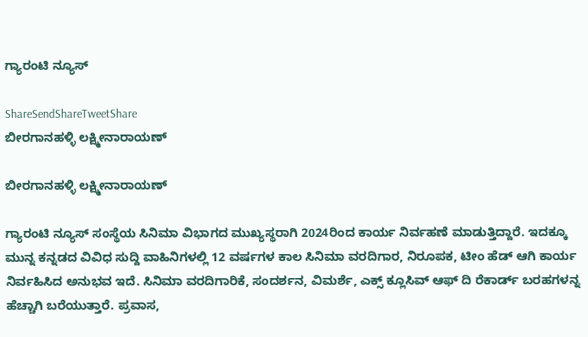ಗ್ಯಾರಂಟಿ ನ್ಯೂಸ್

ShareSendShareTweetShare
ಬೀರಗಾನಹಳ್ಳಿ ಲಕ್ಷ್ಮೀನಾರಾಯಣ್

ಬೀರಗಾನಹಳ್ಳಿ ಲಕ್ಷ್ಮೀನಾರಾಯಣ್

ಗ್ಯಾರಂಟಿ ನ್ಯೂಸ್ ಸಂಸ್ಥೆಯ ಸಿನಿಮಾ ವಿಭಾಗದ ಮುಖ್ಯಸ್ಥರಾಗಿ 2024ರಿಂದ ಕಾರ್ಯ ನಿರ್ವಹಣೆ ಮಾಡುತ್ತಿದ್ದಾರೆ. ಇದಕ್ಕೂ ಮುನ್ನ ಕನ್ನಡದ ವಿವಿಧ ಸುದ್ದಿ ವಾಹಿನಿಗಳಲ್ಲಿ 12 ವರ್ಷಗಳ ಕಾಲ ಸಿನಿಮಾ ವರದಿಗಾರ, ನಿರೂಪಕ, ಟೀಂ ಹೆಡ್ ಆಗಿ ಕಾರ್ಯ ನಿರ್ವಹಿಸಿದ ಅನುಭವ ಇದೆ. ಸಿನಿಮಾ ವರದಿಗಾರಿಕೆ, ಸಂದರ್ಶನ, ವಿಮರ್ಶೆ, ಎಕ್ಸ್ ಕ್ಲೂಸಿವ್ ಆಫ್ ದಿ ರೆಕಾರ್ಡ್ ಬರಹಗಳನ್ನ ಹೆಚ್ಚಾಗಿ ಬರೆಯುತ್ತಾರೆ. ಪ್ರವಾಸ,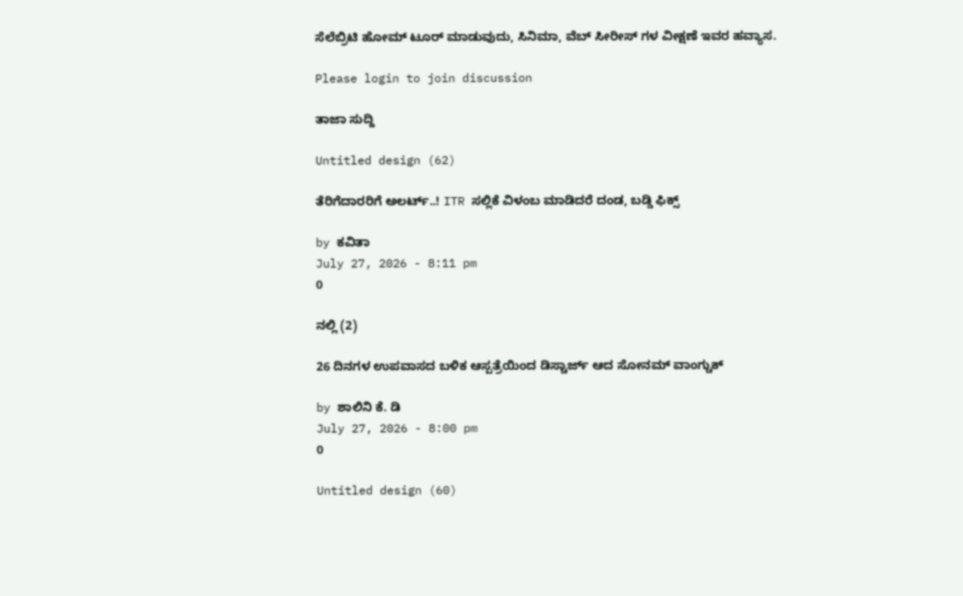ಸೆಲೆಬ್ರಿಟಿ ಹೋಮ್ ಟೂರ್ ಮಾಡುವುದು, ಸಿನಿಮಾ, ವೆಬ್ ಸೀರೀಸ್ ಗಳ ವೀಕ್ಷಣೆ ಇವರ ಹವ್ಯಾಸ.

Please login to join discussion

ತಾಜಾ ಸುದ್ದಿ

Untitled design (62)

ತೆರಿಗೆದಾರರಿಗೆ ಅಲರ್ಟ್..! ITR ಸಲ್ಲಿಕೆ ವಿಳಂಬ ಮಾಡಿದರೆ ದಂಡ, ಬಡ್ಡಿ ಫಿಕ್ಸ್

by ಕವಿತಾ
July 27, 2026 - 8:11 pm
0

ನಲ್ಲಿ (2)

26 ದಿನಗಳ ಉಪವಾಸದ ಬಳಿಕ ಆಸ್ಪತ್ರೆಯಿಂದ ಡಿಸ್ಚಾರ್ಜ್ ಆದ ಸೋನಮ್ ವಾಂಗ್ಚುಕ್

by ಶಾಲಿನಿ ಕೆ. ಡಿ
July 27, 2026 - 8:00 pm
0

Untitled design (60)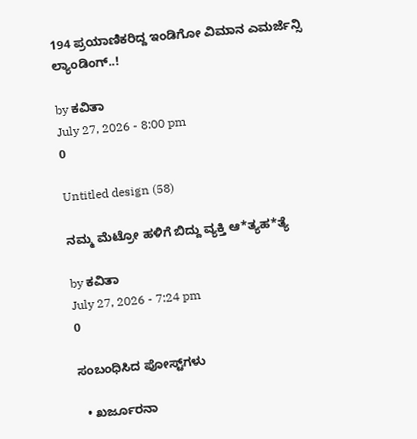194 ಪ್ರಯಾಣಿಕರಿದ್ದ ಇಂಡಿಗೋ ವಿಮಾನ ಎಮರ್ಜೆನ್ಸಿ ಲ್ಯಾಂಡಿಂಗ್..!

by ಕವಿತಾ
July 27, 2026 - 8:00 pm
0

Untitled design (58)

ನಮ್ಮ ಮೆಟ್ರೋ ಹಳಿಗೆ ಬಿದ್ದು ವ್ಯಕ್ತಿ ಆ*ತ್ಯಹ*ತ್ಯೆ

by ಕವಿತಾ
July 27, 2026 - 7:24 pm
0

ಸಂಬಂಧಿಸಿದ ಪೋಸ್ಟ್‌ಗಳು

  • ಖರ್ಜೂರನಾ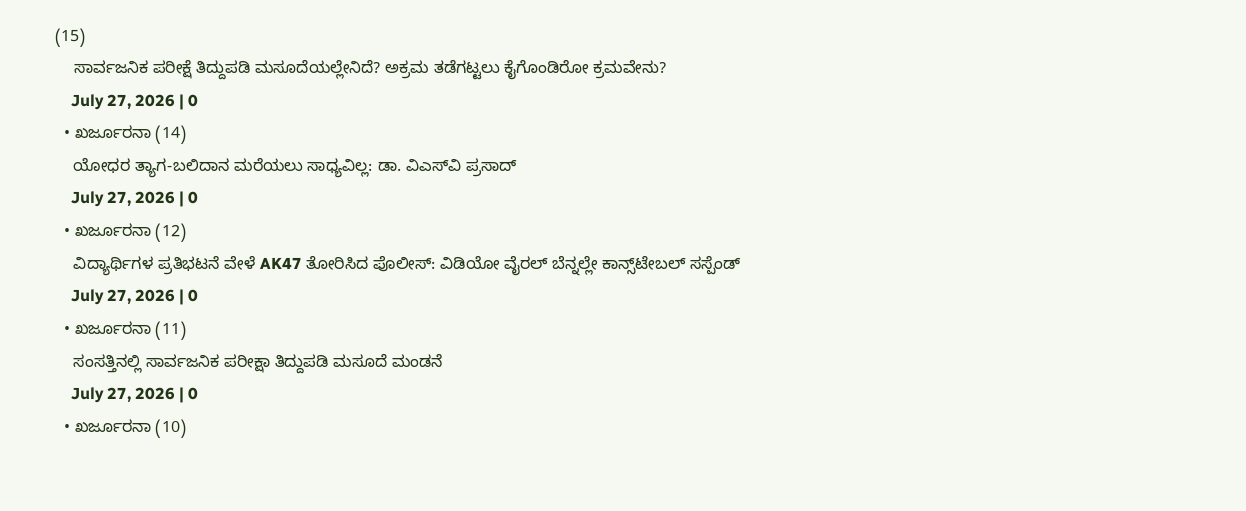(15)
    ಸಾರ್ವಜನಿಕ ಪರೀಕ್ಷೆ ತಿದ್ದುಪಡಿ ಮಸೂದೆಯಲ್ಲೇನಿದೆ? ಅಕ್ರಮ ತಡೆಗಟ್ಟಲು ಕೈಗೊಂಡಿರೋ ಕ್ರಮವೇನು?
    July 27, 2026 | 0
  • ಖರ್ಜೂರನಾ (14)
    ಯೋಧರ ತ್ಯಾಗ-ಬಲಿದಾನ ಮರೆಯಲು ಸಾಧ್ಯವಿಲ್ಲ: ಡಾ. ವಿಎಸ್‍ವಿ ಪ್ರಸಾದ್‌‌
    July 27, 2026 | 0
  • ಖರ್ಜೂರನಾ (12)
    ವಿದ್ಯಾರ್ಥಿಗಳ ಪ್ರತಿಭಟನೆ ವೇಳೆ AK47 ತೋರಿಸಿದ ಪೊಲೀಸ್: ವಿಡಿಯೋ ವೈರಲ್ ಬೆನ್ನಲ್ಲೇ ಕಾನ್ಸ್‌ಟೇಬಲ್‌ ಸಸ್ಪೆಂಡ್
    July 27, 2026 | 0
  • ಖರ್ಜೂರನಾ (11)
    ಸಂಸತ್ತಿನಲ್ಲಿ ಸಾರ್ವಜನಿಕ ಪರೀಕ್ಷಾ ತಿದ್ದುಪಡಿ ಮಸೂದೆ ಮಂಡನೆ
    July 27, 2026 | 0
  • ಖರ್ಜೂರನಾ (10)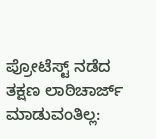ಪ್ರೋಟೆಸ್ಟ್‌ ನಡೆದ ತಕ್ಷಣ ಲಾಠಿಚಾರ್ಜ್ ಮಾಡುವಂತಿಲ್ಲ: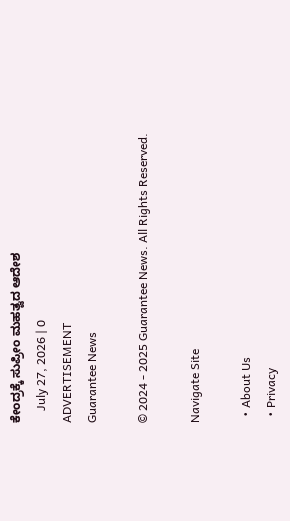ಕೇಂದ್ರಕ್ಕೆ ಸುಪ್ರೀಂ ಮಹತ್ವದ ಆದೇಶ
    July 27, 2026 | 0
ADVERTISEMENT
Guarantee News

© 2024 - 2025 Guarantee News. All Rights Reserved.

Navigate Site

  • About Us
  • Privacy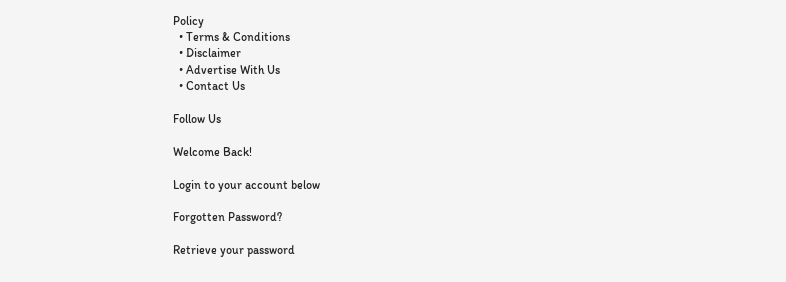Policy
  • Terms & Conditions
  • Disclaimer
  • Advertise With Us
  • Contact Us

Follow Us

Welcome Back!

Login to your account below

Forgotten Password?

Retrieve your password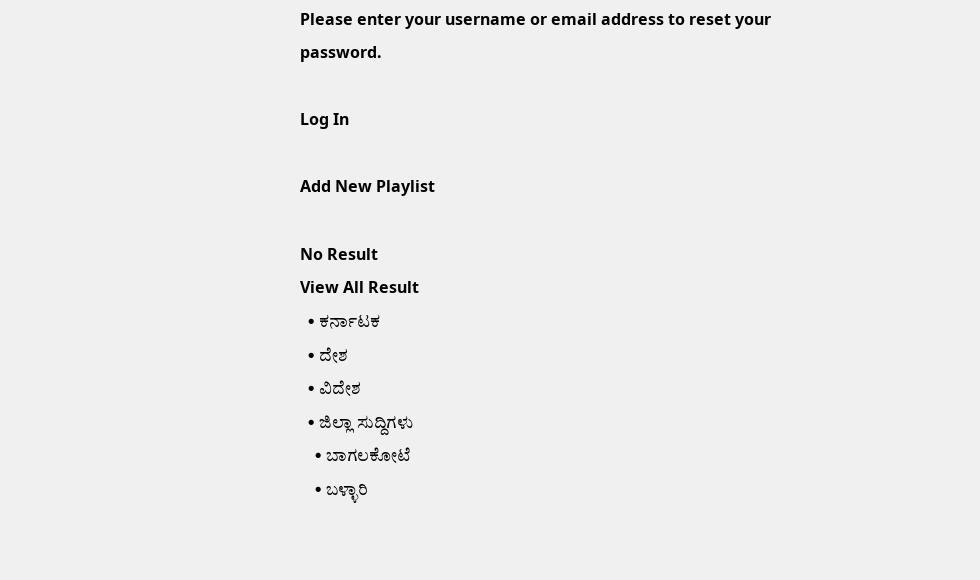Please enter your username or email address to reset your password.

Log In

Add New Playlist

No Result
View All Result
  • ಕರ್ನಾಟಕ
  • ದೇಶ
  • ವಿದೇಶ
  • ಜಿಲ್ಲಾ ಸುದ್ದಿಗಳು
    • ಬಾಗಲಕೋಟೆ
    • ಬಳ್ಳಾರಿ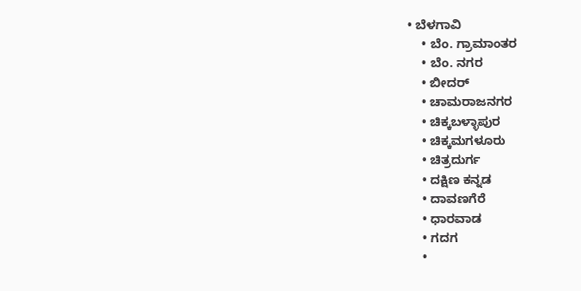• ಬೆಳಗಾವಿ
    • ಬೆಂ. ಗ್ರಾಮಾಂತರ
    • ಬೆಂ. ನಗರ
    • ಬೀದರ್
    • ಚಾಮರಾಜನಗರ
    • ಚಿಕ್ಕಬಳ್ಳಾಪುರ
    • ಚಿಕ್ಕಮಗಳೂರು
    • ಚಿತ್ರದುರ್ಗ
    • ದಕ್ಷಿಣ ಕನ್ನಡ
    • ದಾವಣಗೆರೆ
    • ಧಾರವಾಡ
    • ಗದಗ
    •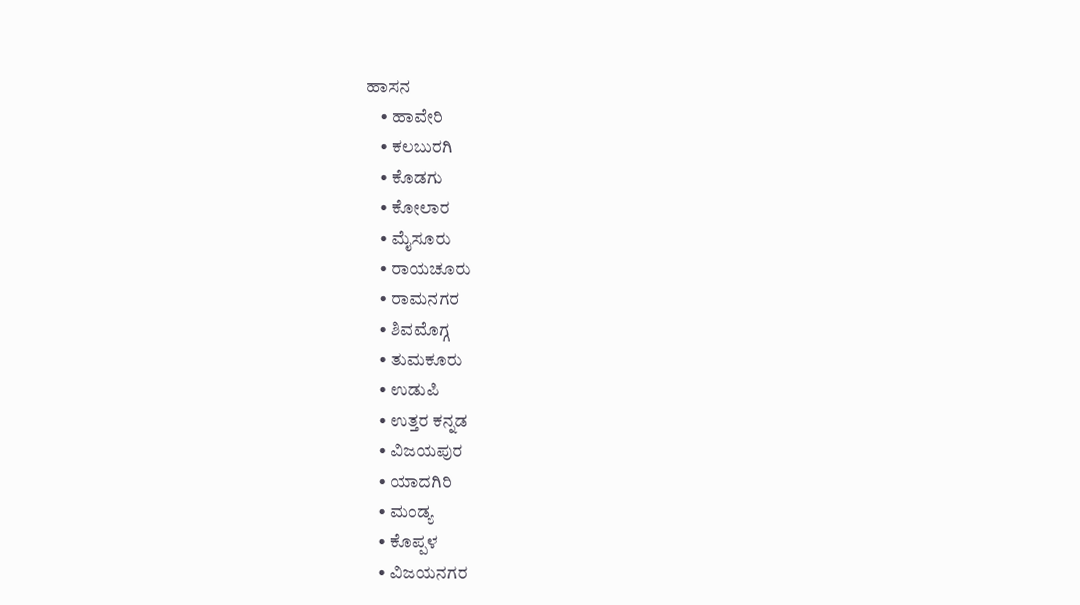ಹಾಸನ
    • ಹಾವೇರಿ
    • ಕಲಬುರಗಿ
    • ಕೊಡಗು
    • ಕೋಲಾರ
    • ಮೈಸೂರು
    • ರಾಯಚೂರು
    • ರಾಮನಗರ
    • ಶಿವಮೊಗ್ಗ
    • ತುಮಕೂರು
    • ಉಡುಪಿ
    • ಉತ್ತರ ಕನ್ನಡ
    • ವಿಜಯಪುರ
    • ಯಾದಗಿರಿ
    • ಮಂಡ್ಯ
    • ಕೊಪ್ಪಳ
    • ವಿಜಯನಗರ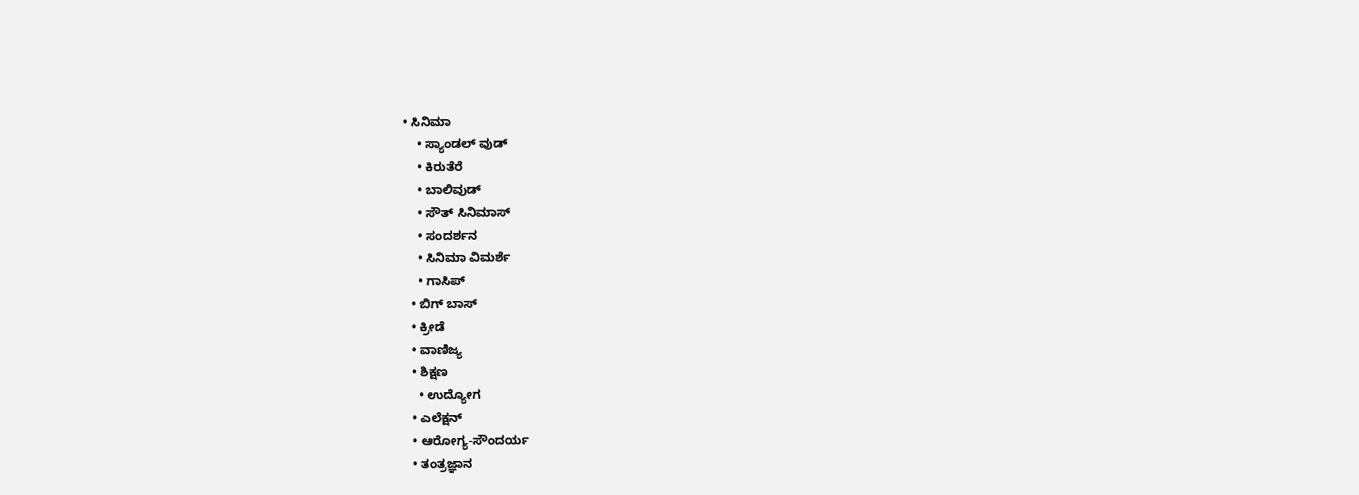• ಸಿನಿಮಾ
    • ಸ್ಯಾಂಡಲ್ ವುಡ್
    • ಕಿರುತೆರೆ
    • ಬಾಲಿವುಡ್
    • ಸೌತ್ ಸಿನಿಮಾಸ್
    • ಸಂದರ್ಶನ
    • ಸಿನಿಮಾ ವಿಮರ್ಶೆ
    • ಗಾಸಿಪ್
  • ಬಿಗ್ ಬಾಸ್
  • ಕ್ರೀಡೆ
  • ವಾಣಿಜ್ಯ
  • ಶಿಕ್ಷಣ
    • ಉದ್ಯೋಗ
  • ಎಲೆಕ್ಷನ್
  • ಆರೋಗ್ಯ-ಸೌಂದರ್ಯ
  • ತಂತ್ರಜ್ಞಾನ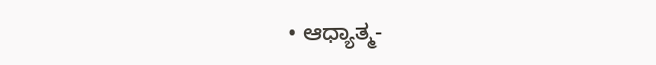• ಆಧ್ಯಾತ್ಮ-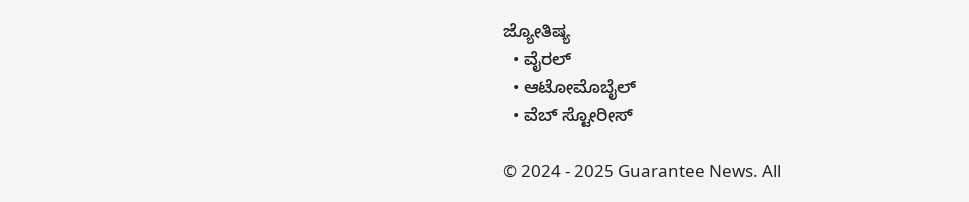ಜ್ಯೋತಿಷ್ಯ
  • ವೈರಲ್
  • ಆಟೋಮೊಬೈಲ್
  • ವೆಬ್ ಸ್ಟೋರೀಸ್

© 2024 - 2025 Guarantee News. All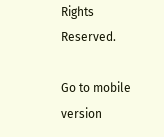Rights Reserved.

Go to mobile version